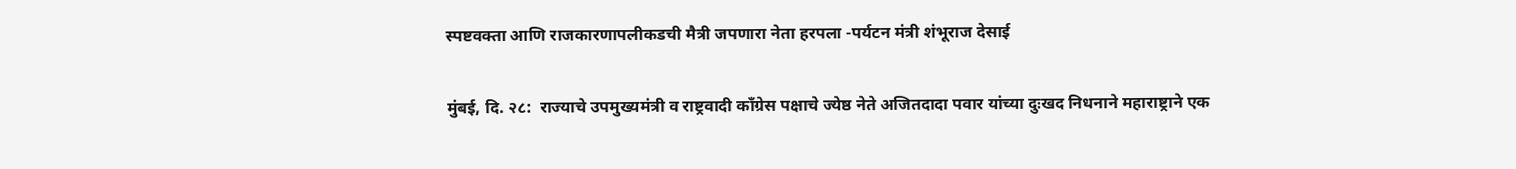स्पष्टवक्ता आणि राजकारणापलीकडची मैत्री जपणारा नेता हरपला -पर्यटन मंत्री शंभूराज देसाई

मुंबई, दि. २८:  राज्याचे उपमुख्यमंत्री व राष्ट्रवादी काँग्रेस पक्षाचे ज्येष्ठ नेते अजितदादा पवार यांच्या दुःखद निधनाने महाराष्ट्राने एक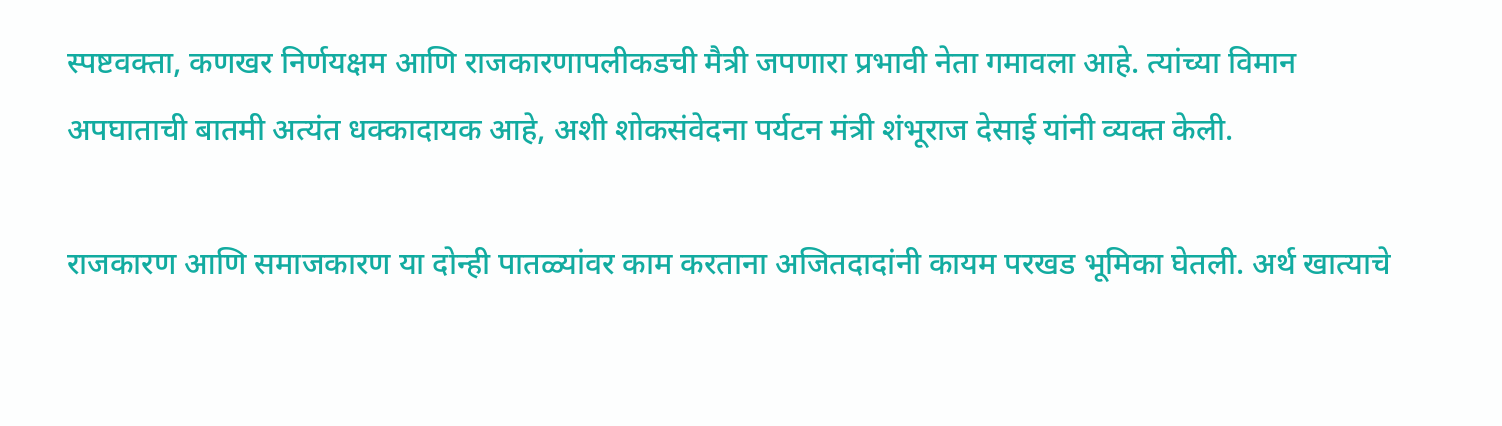स्पष्टवक्ता, कणखर निर्णयक्षम आणि राजकारणापलीकडची मैत्री जपणारा प्रभावी नेता गमावला आहे. त्यांच्या विमान अपघाताची बातमी अत्यंत धक्कादायक आहे, अशी शोकसंवेदना पर्यटन मंत्री शंभूराज देसाई यांनी व्यक्त केली.

राजकारण आणि समाजकारण या दोन्ही पातळ्यांवर काम करताना अजितदादांनी कायम परखड भूमिका घेतली. अर्थ खात्याचे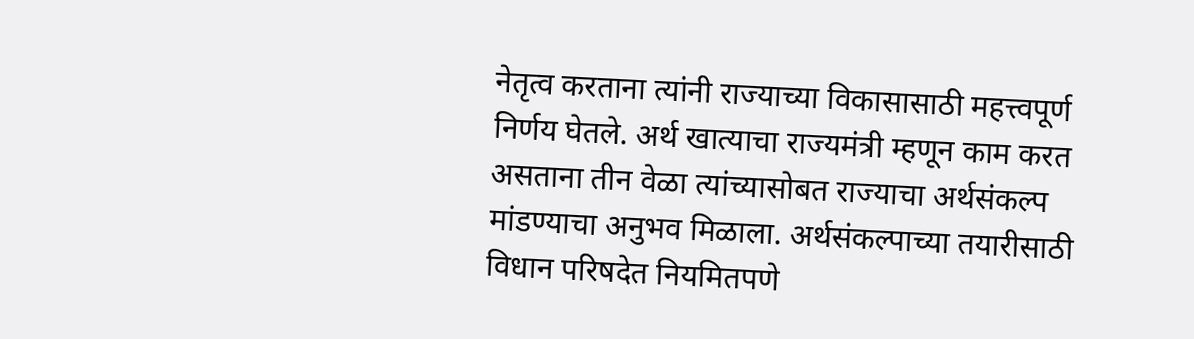नेतृत्व करताना त्यांनी राज्याच्या विकासासाठी महत्त्वपूर्ण निर्णय घेतले. अर्थ खात्याचा राज्यमंत्री म्हणून काम करत असताना तीन वेळा त्यांच्यासोबत राज्याचा अर्थसंकल्प मांडण्याचा अनुभव मिळाला. अर्थसंकल्पाच्या तयारीसाठी विधान परिषदेत नियमितपणे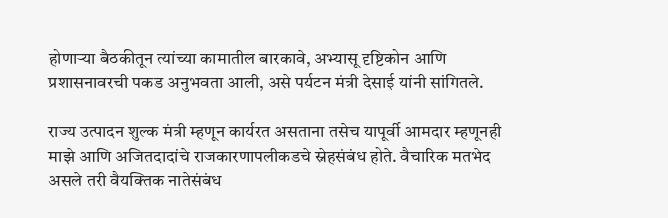होणाऱ्या बैठकीतून त्यांच्या कामातील बारकावे, अभ्यासू दृष्टिकोन आणि प्रशासनावरची पकड अनुभवता आली, असे पर्यटन मंत्री देसाई यांनी सांगितले.

राज्य उत्पादन शुल्क मंत्री म्हणून कार्यरत असताना तसेच यापूर्वी आमदार म्हणूनही माझे आणि अजितदादांचे राजकारणापलीकडचे स्नेहसंबंध होते. वैचारिक मतभेद असले तरी वैयक्तिक नातेसंबंध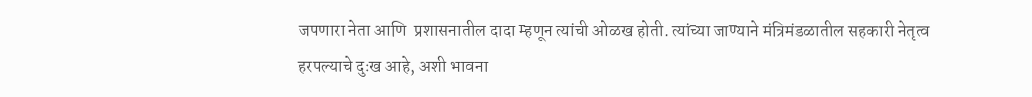जपणारा नेता आणि  प्रशासनातील दादा म्हणून त्यांची ओळख होती. त्यांच्या जाण्याने मंत्रिमंडळातील सहकारी नेतृत्व हरपल्याचे दुःख आहे, अशी भावना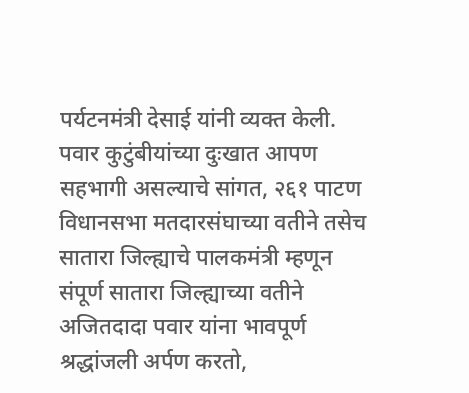पर्यटनमंत्री देसाई यांनी व्यक्त केली. पवार कुटुंबीयांच्या दुःखात आपण सहभागी असल्याचे सांगत, २६१ पाटण विधानसभा मतदारसंघाच्या वतीने तसेच सातारा जिल्ह्याचे पालकमंत्री म्हणून संपूर्ण सातारा जिल्ह्याच्या वतीने अजितदादा पवार यांना भावपूर्ण श्रद्धांजली अर्पण करतो,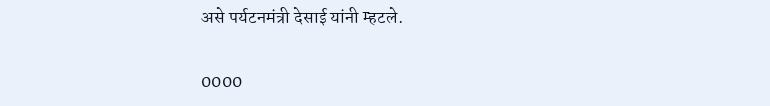असे पर्यटनमंत्री देसाई यांनी म्हटले.

0000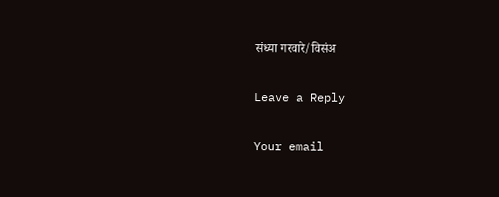संध्या गरवारे/विसंअ

Leave a Reply

Your email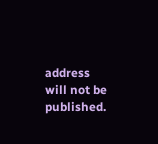address will not be published.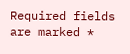Required fields are marked *